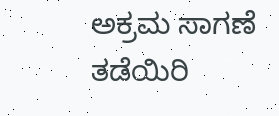ಅಕ್ರಮ ಸಾಗಣೆ ತಡೆಯಿರಿ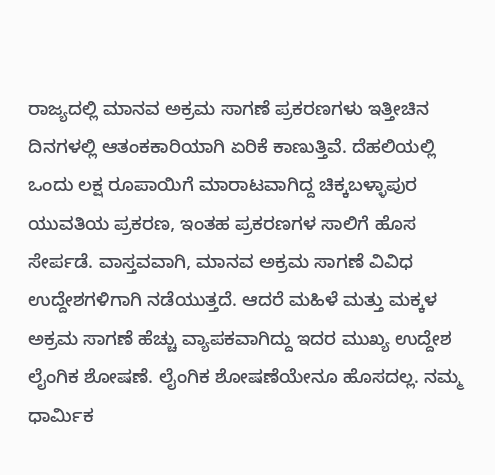ರಾಜ್ಯದಲ್ಲಿ ಮಾನವ ಅಕ್ರಮ ಸಾಗಣೆ ಪ್ರಕರಣಗಳು ಇತ್ತೀಚಿನ ದಿನಗಳಲ್ಲಿ ಆತಂಕಕಾರಿಯಾಗಿ ಏರಿಕೆ ಕಾಣುತ್ತಿವೆ. ದೆಹಲಿಯಲ್ಲಿ ಒಂದು ಲಕ್ಷ ರೂಪಾಯಿಗೆ ಮಾರಾಟವಾಗಿದ್ದ ಚಿಕ್ಕಬಳ್ಳಾಪುರ ಯುವತಿಯ ಪ್ರಕರಣ, ಇಂತಹ ಪ್ರಕರಣಗಳ ಸಾಲಿಗೆ ಹೊಸ ಸೇರ್ಪಡೆ. ವಾಸ್ತವವಾಗಿ, ಮಾನವ ಅಕ್ರಮ ಸಾಗಣೆ ವಿವಿಧ ಉದ್ದೇಶಗಳಿಗಾಗಿ ನಡೆಯುತ್ತದೆ. ಆದರೆ ಮಹಿಳೆ ಮತ್ತು ಮಕ್ಕಳ ಅಕ್ರಮ ಸಾಗಣೆ ಹೆಚ್ಚು ವ್ಯಾಪಕವಾಗಿದ್ದು ಇದರ ಮುಖ್ಯ ಉದ್ದೇಶ ಲೈಂಗಿಕ ಶೋಷಣೆ. ಲೈಂಗಿಕ ಶೋಷಣೆಯೇನೂ ಹೊಸದಲ್ಲ. ನಮ್ಮ ಧಾರ್ಮಿಕ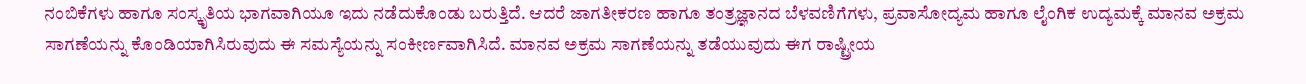ನಂಬಿಕೆಗಳು ಹಾಗೂ ಸಂಸ್ಕೃತಿಯ ಭಾಗವಾಗಿಯೂ ಇದು ನಡೆದುಕೊಂಡು ಬರುತ್ತಿದೆ. ಆದರೆ ಜಾಗತೀಕರಣ ಹಾಗೂ ತಂತ್ರಜ್ಞಾನದ ಬೆಳವಣಿಗೆಗಳು, ಪ್ರವಾಸೋದ್ಯಮ ಹಾಗೂ ಲೈಂಗಿಕ ಉದ್ಯಮಕ್ಕೆ ಮಾನವ ಅಕ್ರಮ ಸಾಗಣೆಯನ್ನು ಕೊಂಡಿಯಾಗಿಸಿರುವುದು ಈ ಸಮಸ್ಯೆಯನ್ನು ಸಂಕೀರ್ಣವಾಗಿಸಿದೆ. ಮಾನವ ಅಕ್ರಮ ಸಾಗಣೆಯನ್ನು ತಡೆಯುವುದು ಈಗ ರಾಷ್ಟ್ರೀಯ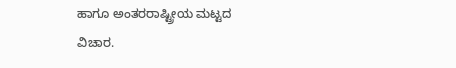ಹಾಗೂ ಅಂತರರಾಷ್ಟ್ರೀಯ ಮಟ್ಟದ ವಿಚಾರ.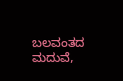ಬಲವಂತದ ಮದುವೆ,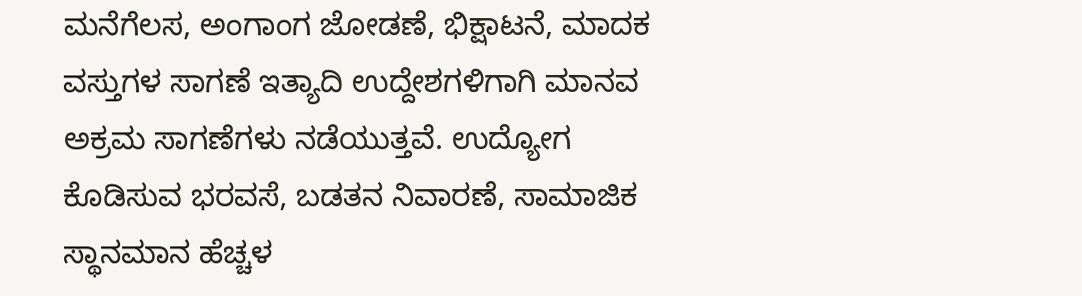ಮನೆಗೆಲಸ, ಅಂಗಾಂಗ ಜೋಡಣೆ, ಭಿಕ್ಷಾಟನೆ, ಮಾದಕ ವಸ್ತುಗಳ ಸಾಗಣೆ ಇತ್ಯಾದಿ ಉದ್ದೇಶಗಳಿಗಾಗಿ ಮಾನವ ಅಕ್ರಮ ಸಾಗಣೆಗಳು ನಡೆಯುತ್ತವೆ. ಉದ್ಯೋಗ ಕೊಡಿಸುವ ಭರವಸೆ, ಬಡತನ ನಿವಾರಣೆ, ಸಾಮಾಜಿಕ ಸ್ಥಾನಮಾನ ಹೆಚ್ಚಳ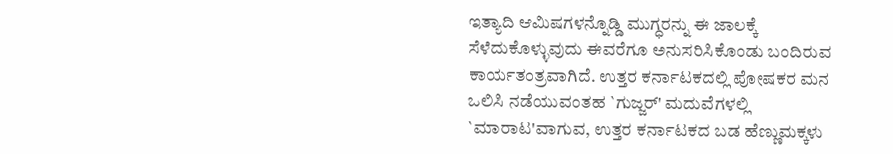ಇತ್ಯಾದಿ ಆಮಿಷಗಳನ್ನೊಡ್ಡಿ ಮುಗ್ಧರನ್ನು ಈ ಜಾಲಕ್ಕೆ ಸೆಳೆದುಕೊಳ್ಳುವುದು ಈವರೆಗೂ ಅನುಸರಿಸಿಕೊಂಡು ಬಂದಿರುವ ಕಾರ್ಯತಂತ್ರವಾಗಿದೆ. ಉತ್ತರ ಕರ್ನಾಟಕದಲ್ಲಿ ಪೋಷಕರ ಮನ ಒಲಿಸಿ ನಡೆಯುವಂತಹ `ಗುಜ್ಜರ್' ಮದುವೆಗಳಲ್ಲಿ `ಮಾರಾಟ'ವಾಗುವ, ಉತ್ತರ ಕರ್ನಾಟಕದ ಬಡ ಹೆಣ್ಣುಮಕ್ಕಳು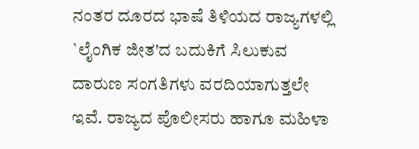ನಂತರ ದೂರದ ಭಾಷೆ ತಿಳಿಯದ ರಾಜ್ಯಗಳಲ್ಲಿ `ಲೈಂಗಿಕ ಜೀತ'ದ ಬದುಕಿಗೆ ಸಿಲುಕುವ ದಾರುಣ ಸಂಗತಿಗಳು ವರದಿಯಾಗುತ್ತಲೇ ಇವೆ. ರಾಜ್ಯದ ಪೊಲೀಸರು ಹಾಗೂ ಮಹಿಳಾ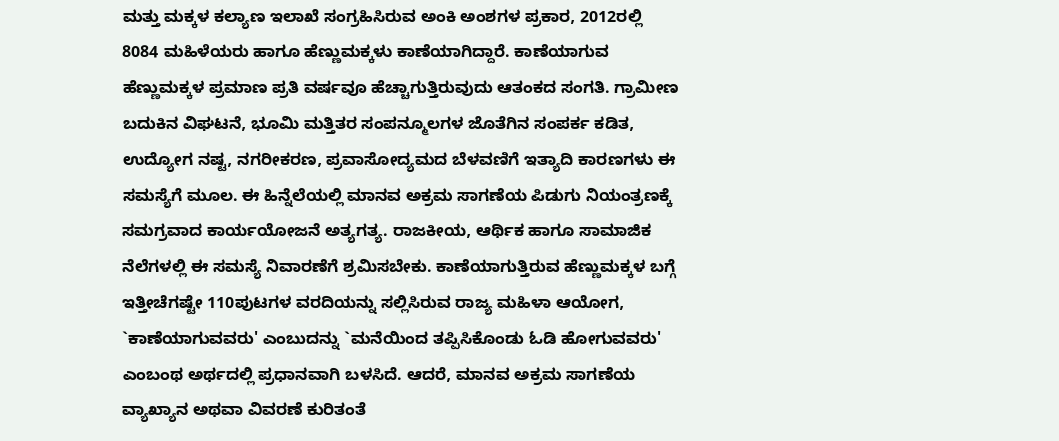ಮತ್ತು ಮಕ್ಕಳ ಕಲ್ಯಾಣ ಇಲಾಖೆ ಸಂಗ್ರಹಿಸಿರುವ ಅಂಕಿ ಅಂಶಗಳ ಪ್ರಕಾರ, 2012ರಲ್ಲಿ 8084 ಮಹಿಳೆಯರು ಹಾಗೂ ಹೆಣ್ಣುಮಕ್ಕಳು ಕಾಣೆಯಾಗಿದ್ದಾರೆ. ಕಾಣೆಯಾಗುವ ಹೆಣ್ಣುಮಕ್ಕಳ ಪ್ರಮಾಣ ಪ್ರತಿ ವರ್ಷವೂ ಹೆಚ್ಚಾಗುತ್ತಿರುವುದು ಆತಂಕದ ಸಂಗತಿ. ಗ್ರಾಮೀಣ ಬದುಕಿನ ವಿಘಟನೆ, ಭೂಮಿ ಮತ್ತಿತರ ಸಂಪನ್ಮೂಲಗಳ ಜೊತೆಗಿನ ಸಂಪರ್ಕ ಕಡಿತ, ಉದ್ಯೋಗ ನಷ್ಟ, ನಗರೀಕರಣ, ಪ್ರವಾಸೋದ್ಯಮದ ಬೆಳವಣಿಗೆ ಇತ್ಯಾದಿ ಕಾರಣಗಳು ಈ ಸಮಸ್ಯೆಗೆ ಮೂಲ. ಈ ಹಿನ್ನೆಲೆಯಲ್ಲಿ ಮಾನವ ಅಕ್ರಮ ಸಾಗಣೆಯ ಪಿಡುಗು ನಿಯಂತ್ರಣಕ್ಕೆ ಸಮಗ್ರವಾದ ಕಾರ್ಯಯೋಜನೆ ಅತ್ಯಗತ್ಯ. ರಾಜಕೀಯ, ಆರ್ಥಿಕ ಹಾಗೂ ಸಾಮಾಜಿಕ ನೆಲೆಗಳಲ್ಲಿ ಈ ಸಮಸ್ಯೆ ನಿವಾರಣೆಗೆ ಶ್ರಮಿಸಬೇಕು. ಕಾಣೆಯಾಗುತ್ತಿರುವ ಹೆಣ್ಣುಮಕ್ಕಳ ಬಗ್ಗೆ ಇತ್ತೀಚೆಗಷ್ಟೇ 110ಪುಟಗಳ ವರದಿಯನ್ನು ಸಲ್ಲಿಸಿರುವ ರಾಜ್ಯ ಮಹಿಳಾ ಆಯೋಗ, `ಕಾಣೆಯಾಗುವವರು' ಎಂಬುದನ್ನು `ಮನೆಯಿಂದ ತಪ್ಪಿಸಿಕೊಂಡು ಓಡಿ ಹೋಗುವವರು' ಎಂಬಂಥ ಅರ್ಥದಲ್ಲಿ ಪ್ರಧಾನವಾಗಿ ಬಳಸಿದೆ. ಆದರೆ, ಮಾನವ ಅಕ್ರಮ ಸಾಗಣೆಯ ವ್ಯಾಖ್ಯಾನ ಅಥವಾ ವಿವರಣೆ ಕುರಿತಂತೆ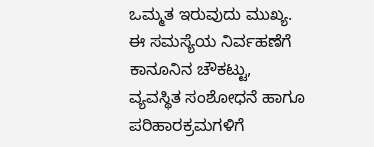ಒಮ್ಮತ ಇರುವುದು ಮುಖ್ಯ. ಈ ಸಮಸ್ಯೆಯ ನಿರ್ವಹಣೆಗೆ ಕಾನೂನಿನ ಚೌಕಟ್ಟು, ವ್ಯವಸ್ಥಿತ ಸಂಶೋಧನೆ ಹಾಗೂ ಪರಿಹಾರಕ್ರಮಗಳಿಗೆ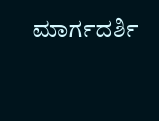ಮಾರ್ಗದರ್ಶಿ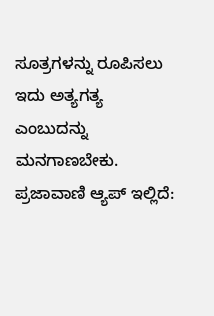ಸೂತ್ರಗಳನ್ನು ರೂಪಿಸಲು ಇದು ಅತ್ಯಗತ್ಯ ಎಂಬುದನ್ನು ಮನಗಾಣಬೇಕು. ಪ್ರಜಾವಾಣಿ ಆ್ಯಪ್ ಇಲ್ಲಿದೆ: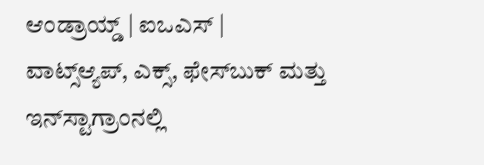ಆಂಡ್ರಾಯ್ಡ್ | ಐಒಎಸ್ | ವಾಟ್ಸ್ಆ್ಯಪ್, ಎಕ್ಸ್, ಫೇಸ್‌ಬುಕ್ ಮತ್ತು ಇನ್‌ಸ್ಟಾಗ್ರಾಂನಲ್ಲಿ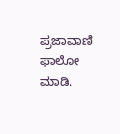ಪ್ರಜಾವಾಣಿ ಫಾಲೋ ಮಾಡಿ.